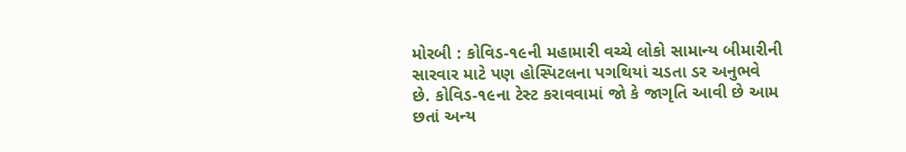મોરબી : કોવિડ-૧૯ની મહામારી વચ્ચે લોકો સામાન્ય બીમારીની સારવાર માટે પણ હોસ્પિટલના પગથિયાં ચડતા ડર અનુભવે છે. કોવિડ-૧૯ના ટેસ્ટ કરાવવામાં જો કે જાગૃતિ આવી છે આમ છતાં અન્ય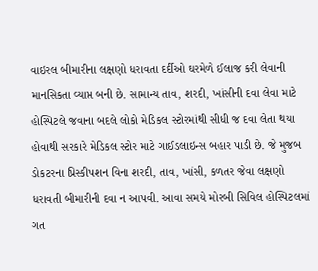વાઇરલ બીમારીના લક્ષણો ધરાવતા દર્દીઓ ઘરમેળે ઈલાજ કરી લેવાની માનસિકતા વ્યાપ્ત બની છે. સામાન્ય તાવ, શરદી, ખાંસીની દવા લેવા માટે હોસ્પિટલે જવાના બદલે લોકો મેડિકલ સ્ટોરમાંથી સીધી જ દવા લેતા થયા હોવાથી સરકારે મેડિકલ સ્ટોર માટે ગાઈડલાઇન્સ બહાર પાડી છે. જે મુજબ ડોકટરના પ્રિસ્કીપશન વિના શરદી, તાવ, ખાંસી, કળતર જેવા લક્ષણો ધરાવતી બીમારીની દવા ન આપવી. આવા સમયે મોરબી સિવિલ હોસ્પિટલમાં ગત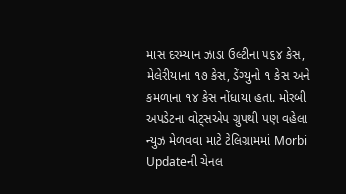માસ દરમ્યાન ઝાડા ઉલ્ટીના ૫૬૪ કેસ, મેલેરીયાના ૧૭ કેસ, ડેંગ્યુનો ૧ કેસ અને કમળાના ૧૪ કેસ નોંધાયા હતા. મોરબી અપડેટના વોટ્સએપ ગ્રુપથી પણ વહેલા ન્યુઝ મેળવવા માટે ટેલિગ્રામમાં Morbi Updateની ચેનલ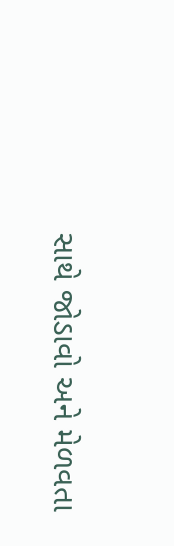સાથે જોડાવો અને મેળવતા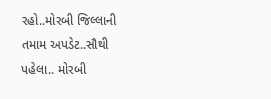રહો..મોરબી જિલ્લાની તમામ અપડેટ..સૌથી પહેલા.. મોરબી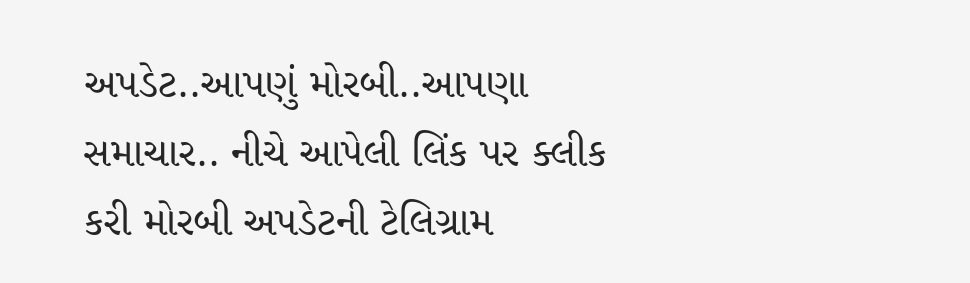અપડેટ..આપણું મોરબી..આપણા સમાચાર.. નીચે આપેલી લિંક પર ક્લીક કરી મોરબી અપડેટની ટેલિગ્રામ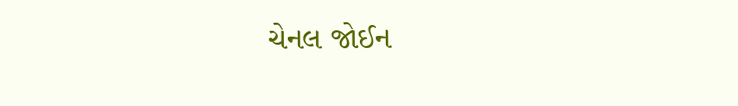ચેનલ જોઈન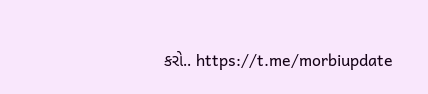કરો.. https://t.me/morbiupdate